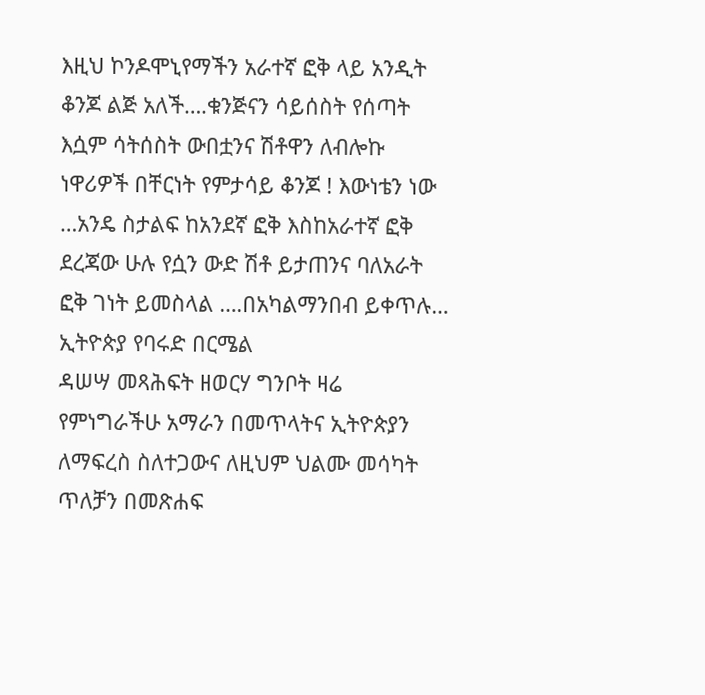እዚህ ኮንዶሞኒየማችን አራተኛ ፎቅ ላይ አንዲት ቆንጆ ልጅ አለች….ቁንጅናን ሳይሰስት የሰጣት እሷም ሳትሰስት ውበቷንና ሽቶዋን ለብሎኩ ነዋሪዎች በቸርነት የምታሳይ ቆንጆ ! እውነቴን ነው …አንዴ ስታልፍ ከአንደኛ ፎቅ እስከአራተኛ ፎቅ ደረጃው ሁሉ የሷን ውድ ሽቶ ይታጠንና ባለአራት ፎቅ ገነት ይመስላል ….በአካልማንበብ ይቀጥሉ…
ኢትዮጵያ የባሩድ በርሜል
ዳሠሣ መጻሕፍት ዘወርሃ ግንቦት ዛሬ የምነግራችሁ አማራን በመጥላትና ኢትዮጵያን ለማፍረስ ስለተጋውና ለዚህም ህልሙ መሳካት ጥለቻን በመጽሐፍ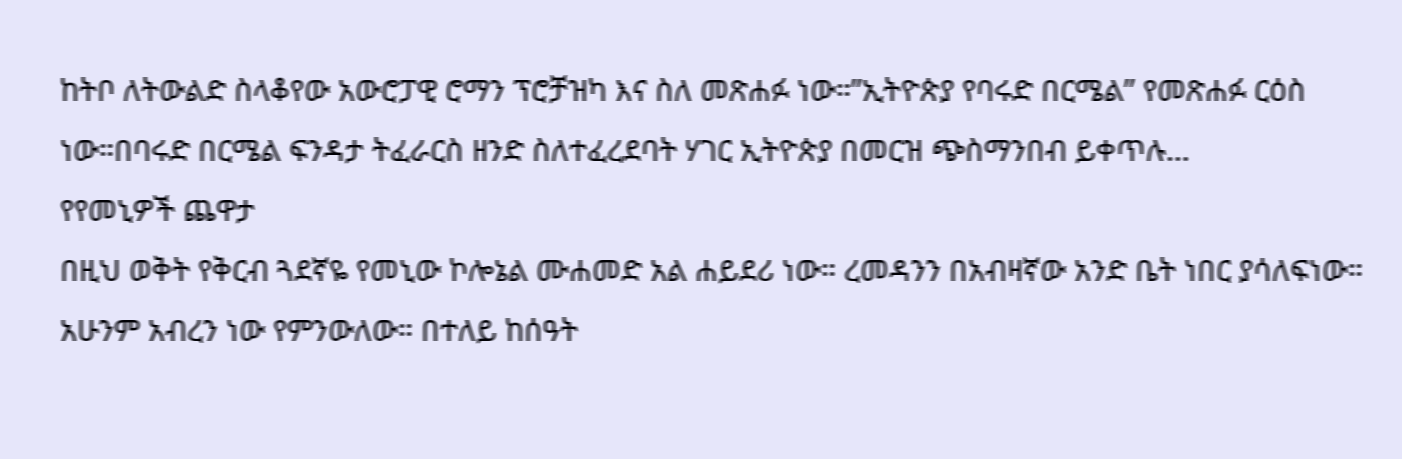ከትቦ ለትውልድ ስላቆየው አውሮፓዊ ሮማን ፕሮቻዝካ እና ስለ መጽሐፉ ነው።”ኢትዮጵያ የባሩድ በርሜል” የመጽሐፉ ርዕስ ነው።በባሩድ በርሜል ፍንዳታ ትፈራርስ ዘንድ ስለተፈረደባት ሃገር ኢትዮጵያ በመርዝ ጭስማንበብ ይቀጥሉ…
የየመኒዎች ጨዋታ
በዚህ ወቅት የቅርብ ጓደኛዬ የመኒው ኮሎኔል ሙሐመድ አል ሐይደሪ ነው። ረመዳንን በአብዛኛው አንድ ቤት ነበር ያሳለፍነው። አሁንም አብረን ነው የምንውለው። በተለይ ከሰዓት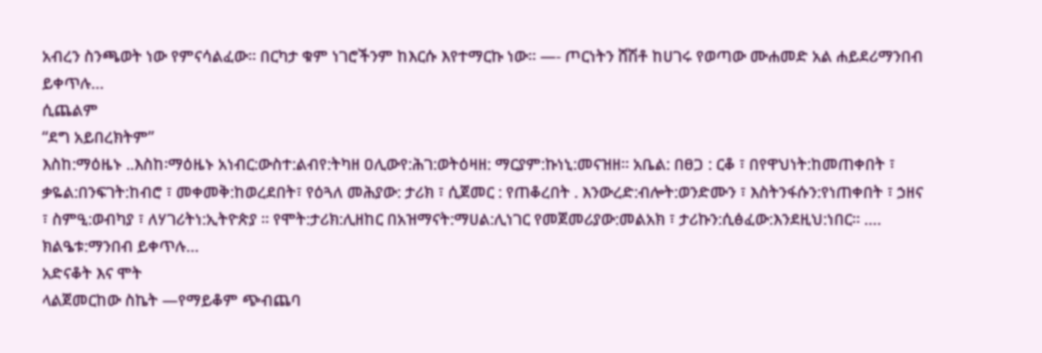አብረን ስንጫወት ነው የምናሳልፈው። በርካታ ቁም ነገሮችንም ከእርሱ እየተማርኩ ነው። —- ጦርነትን ሸሽቶ ከሀገሩ የወጣው ሙሐመድ አል ሐይደሪማንበብ ይቀጥሉ…
ሲጨልም
“ደግ አይበረክትም”
እስከ:ማዕዜኑ ..እስከ፡ማዕዜኑ አነብር:ውስተ:ልብየ:ትካዘ ዐሊውየ:ሕገ:ወትዕዛዘ: ማርያም:ኩነኒ:መናዝዘ። አቤል: በፀጋ : ርቆ ፣ በየዋህነት:ከመጠቀበት ፣ ቃዬል:በንፍገት:ከብሮ ፣ መቀመቅ:ከወረደበት፣ የዕጓለ መሕያው: ታሪክ ፣ ሲጀመር : የጠቆረበት . እንውረድ:ብሎት:ወንድሙን ፣ እስትንፋሱን:የነጠቀበት ፣ ኃዘና ፣ ስምዒ:ወብካያ ፣ ለሃገሪትነ:ኢትዮጵያ ። የሞት:ታሪክ:ሊዘከር በአዝማናት:ማሀል:ሊነገር የመጀመሪያው:መልአክ ፣ ታሪኩን:ሲፅፈው:እንደዚህ:ነበር። …. ክልዔቱ:ማንበብ ይቀጥሉ…
አድናቆት እና ሞት
ላልጀመርከው ስኬት —የማይቆም ጭብጨባ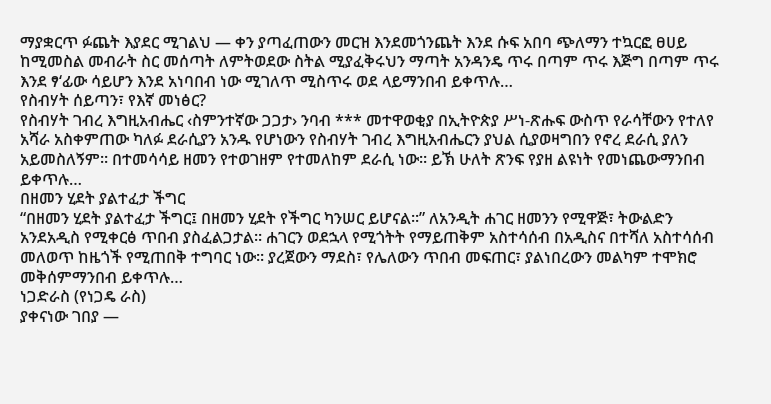ማያቋርጥ ፉጨት እያደር ሚገልህ — ቀን ያጣፈጠውን መርዝ እንደመጎንጨት እንደ ሱፍ አበባ ጭለማን ተኳርፎ ፀሀይ ከሚመስል መብራት ስር መሰጣት ለምትወደው ስትል ሚያፈቅሩህን ማጣት አንዳንዴ ጥሩ በጣም ጥሩ እጅግ በጣም ጥሩ እንደ ፃ‘ፊው ሳይሆን እንደ አነባበብ ነው ሚገለጥ ሚስጥሩ ወደ ላይማንበብ ይቀጥሉ…
የስብሃት ሰይጣን፣ የእኛ መነፅር?
የስብሃት ገብረ እግዚአብሔር ‹ስምንተኛው ጋጋታ› ንባብ *** መተዋወቂያ በኢትዮጵያ ሥነ-ጽሑፍ ውስጥ የራሳቸውን የተለየ አሻራ አስቀምጠው ካለፉ ደራሲያን አንዱ የሆነውን የስብሃት ገብረ እግዚአብሔርን ያህል ሲያወዛግበን የኖረ ደራሲ ያለን አይመስለኝም። በተመሳሳይ ዘመን የተወገዘም የተመለከም ደራሲ ነው። ይኽ ሁለት ጽንፍ የያዘ ልዩነት የመነጨውማንበብ ይቀጥሉ…
በዘመን ሂደት ያልተፈታ ችግር
“በዘመን ሂደት ያልተፈታ ችግር፤ በዘመን ሂደት የችግር ካንሠር ይሆናል።” ለአንዲት ሐገር ዘመንን የሚዋጅ፣ ትውልድን አንደአዲስ የሚቀርፅ ጥበብ ያስፈልጋታል። ሐገርን ወደኋላ የሚጎትት የማይጠቅም አስተሳሰብ በአዲስና በተሻለ አስተሳሰብ መለወጥ ከዜጎች የሚጠበቅ ተግባር ነው። ያረጀውን ማደስ፣ የሌለውን ጥበብ መፍጠር፣ ያልነበረውን መልካም ተሞክሮ መቅሰምማንበብ ይቀጥሉ…
ነጋድራስ (የነጋዴ ራስ)
ያቀናነው ገበያ —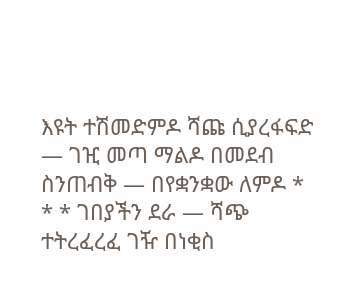እዩት ተሽመድምዶ ሻጩ ሲያረፋፍድ — ገዢ መጣ ማልዶ በመደብ ስንጠብቅ — በየቋንቋው ለምዶ * * * ገበያችን ደራ — ሻጭ ተትረፈረፈ ገዥ በነቂስ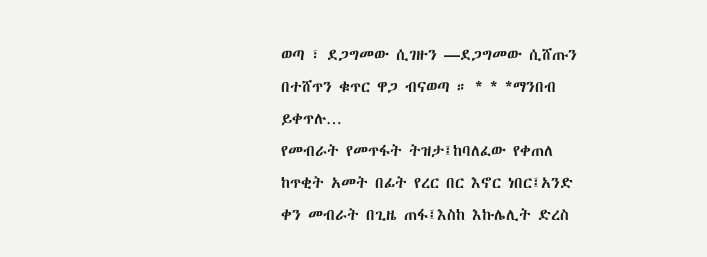ወጣ ፣ ደጋግመው ሲገዙን —ደጋግመው ሲሸጡን በተሸጥን ቁጥር ዋጋ ብናወጣ ። * * *ማንበብ ይቀጥሉ…
የመብራት የመጥፋት ትዝታ፤ከባለፈው የቀጠለ
ከጥቂት አመት በፊት የረር በር እኖር ነበር፤አንድ ቀን መብራት በጊዜ ጠፋ፤እስከ እኩሌሊት ድረስ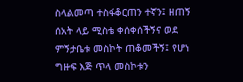ስላልመጣ ተስፋቆርጠን ተኛን፤ ዘጠኝ ሰአት ላይ ሚስቴ ቀሰቀሰችኝና ወደ ምኝታቤቱ መስኮት ጠቆመችኝ፤ የሆነ ግዙፍ እጅ ጥላ መስኮቱን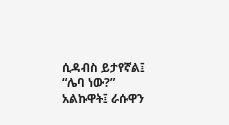ሲዳብስ ይታየኛል፤ “ሌባ ነው?” አልኩዋት፤ ራሱዋን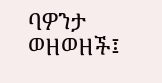ባዎንታ ወዘወዘች፤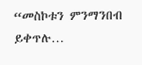“መስኮቱን ምንማንበብ ይቀጥሉ…